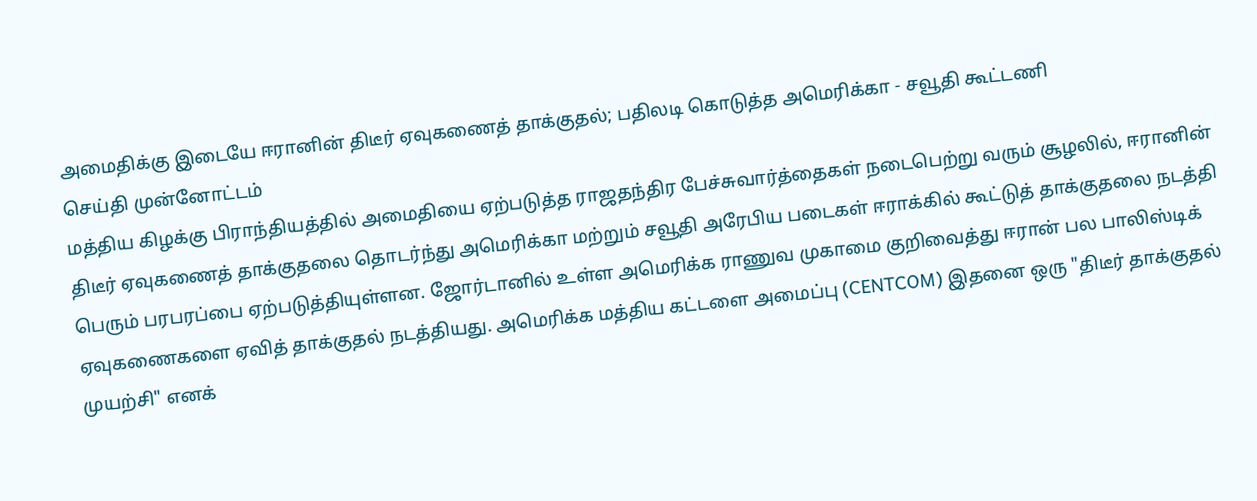அமைதிக்கு இடையே ஈரானின் திடீர் ஏவுகணைத் தாக்குதல்; பதிலடி கொடுத்த அமெரிக்கா - சவூதி கூட்டணி
செய்தி முன்னோட்டம்
மத்திய கிழக்கு பிராந்தியத்தில் அமைதியை ஏற்படுத்த ராஜதந்திர பேச்சுவார்த்தைகள் நடைபெற்று வரும் சூழலில், ஈரானின் திடீர் ஏவுகணைத் தாக்குதலை தொடர்ந்து அமெரிக்கா மற்றும் சவூதி அரேபிய படைகள் ஈராக்கில் கூட்டுத் தாக்குதலை நடத்தி பெரும் பரபரப்பை ஏற்படுத்தியுள்ளன. ஜோர்டானில் உள்ள அமெரிக்க ராணுவ முகாமை குறிவைத்து ஈரான் பல பாலிஸ்டிக் ஏவுகணைகளை ஏவித் தாக்குதல் நடத்தியது. அமெரிக்க மத்திய கட்டளை அமைப்பு (CENTCOM) இதனை ஒரு "திடீர் தாக்குதல் முயற்சி" எனக்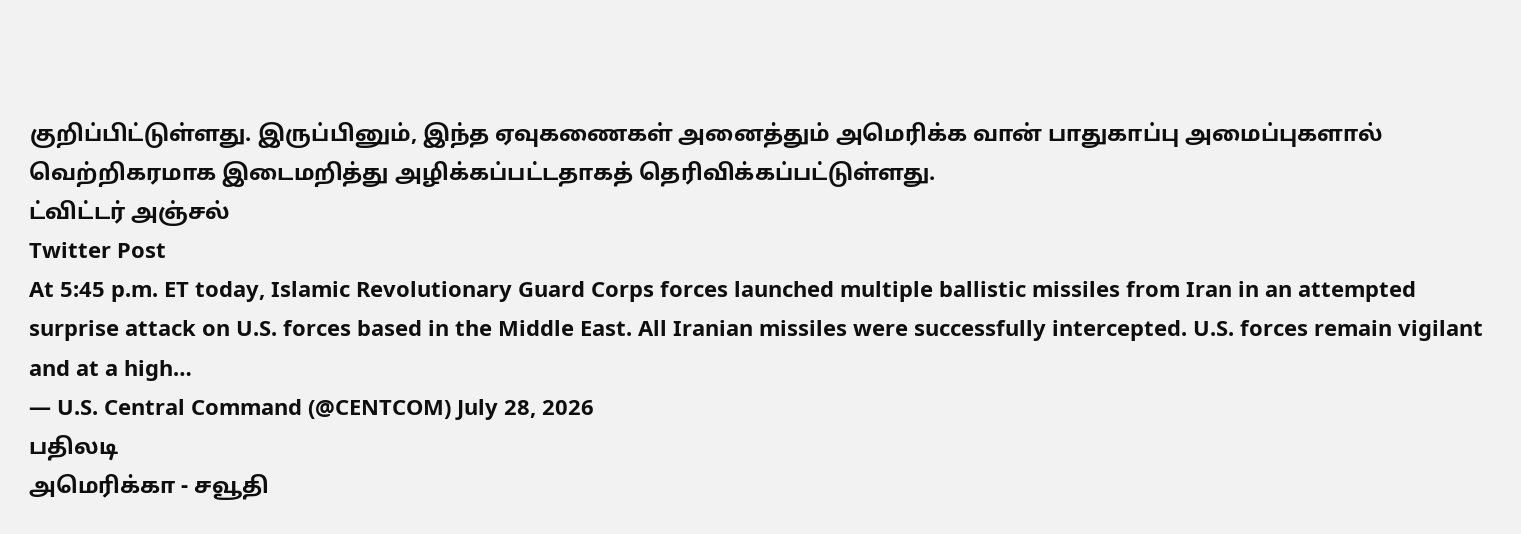குறிப்பிட்டுள்ளது. இருப்பினும், இந்த ஏவுகணைகள் அனைத்தும் அமெரிக்க வான் பாதுகாப்பு அமைப்புகளால் வெற்றிகரமாக இடைமறித்து அழிக்கப்பட்டதாகத் தெரிவிக்கப்பட்டுள்ளது.
ட்விட்டர் அஞ்சல்
Twitter Post
At 5:45 p.m. ET today, Islamic Revolutionary Guard Corps forces launched multiple ballistic missiles from Iran in an attempted surprise attack on U.S. forces based in the Middle East. All Iranian missiles were successfully intercepted. U.S. forces remain vigilant and at a high…
— U.S. Central Command (@CENTCOM) July 28, 2026
பதிலடி
அமெரிக்கா - சவூதி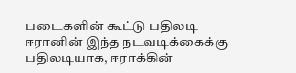படைகளின் கூட்டு பதிலடி
ஈரானின் இந்த நடவடிக்கைக்கு பதிலடியாக, ஈராக்கின்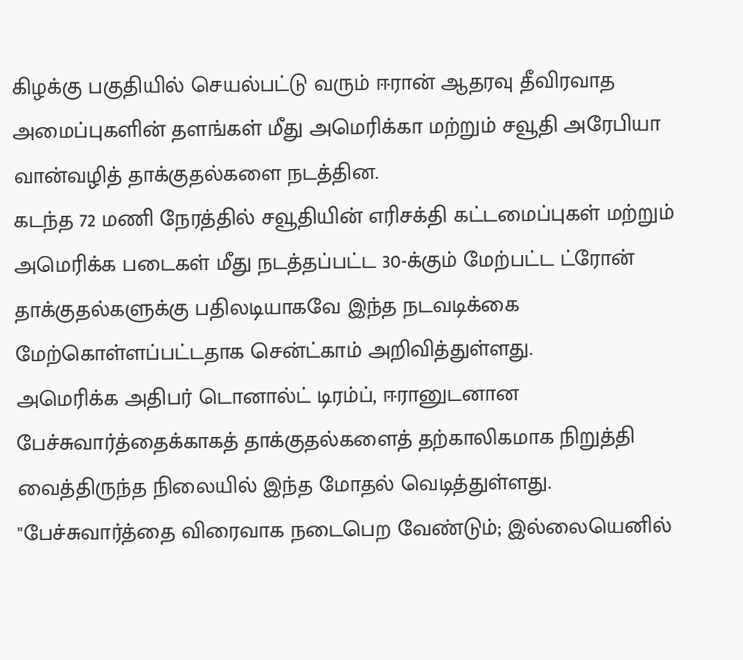கிழக்கு பகுதியில் செயல்பட்டு வரும் ஈரான் ஆதரவு தீவிரவாத அமைப்புகளின் தளங்கள் மீது அமெரிக்கா மற்றும் சவூதி அரேபியா வான்வழித் தாக்குதல்களை நடத்தின.
கடந்த 72 மணி நேரத்தில் சவூதியின் எரிசக்தி கட்டமைப்புகள் மற்றும் அமெரிக்க படைகள் மீது நடத்தப்பட்ட 30-க்கும் மேற்பட்ட ட்ரோன் தாக்குதல்களுக்கு பதிலடியாகவே இந்த நடவடிக்கை மேற்கொள்ளப்பட்டதாக சென்ட்காம் அறிவித்துள்ளது.
அமெரிக்க அதிபர் டொனால்ட் டிரம்ப், ஈரானுடனான பேச்சுவார்த்தைக்காகத் தாக்குதல்களைத் தற்காலிகமாக நிறுத்தி வைத்திருந்த நிலையில் இந்த மோதல் வெடித்துள்ளது.
"பேச்சுவார்த்தை விரைவாக நடைபெற வேண்டும்; இல்லையெனில்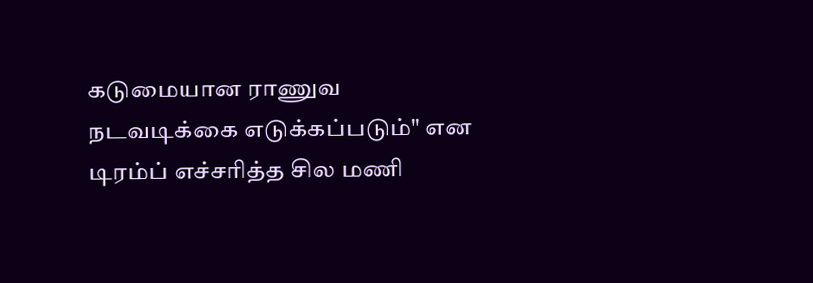கடுமையான ராணுவ நடவடிக்கை எடுக்கப்படும்" என டிரம்ப் எச்சரித்த சில மணி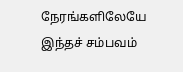நேரங்களிலேயே இந்தச் சம்பவம்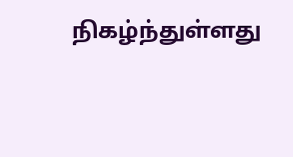நிகழ்ந்துள்ளது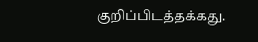குறிப்பிடத்தக்கது.